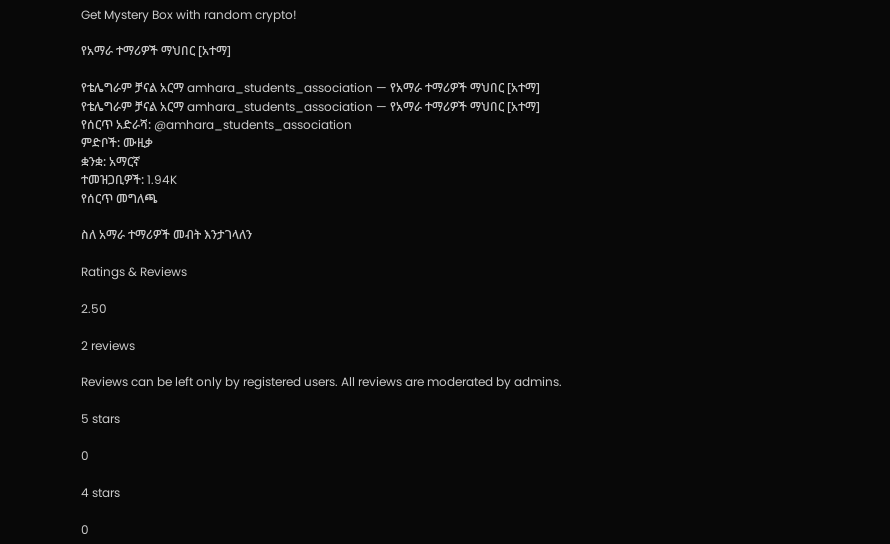Get Mystery Box with random crypto!

የአማራ ተማሪዎች ማህበር [አተማ]

የቴሌግራም ቻናል አርማ amhara_students_association — የአማራ ተማሪዎች ማህበር [አተማ]
የቴሌግራም ቻናል አርማ amhara_students_association — የአማራ ተማሪዎች ማህበር [አተማ]
የሰርጥ አድራሻ: @amhara_students_association
ምድቦች: ሙዚቃ
ቋንቋ: አማርኛ
ተመዝጋቢዎች: 1.94K
የሰርጥ መግለጫ

ስለ አማራ ተማሪዎች መብት እንታገላለን

Ratings & Reviews

2.50

2 reviews

Reviews can be left only by registered users. All reviews are moderated by admins.

5 stars

0

4 stars

0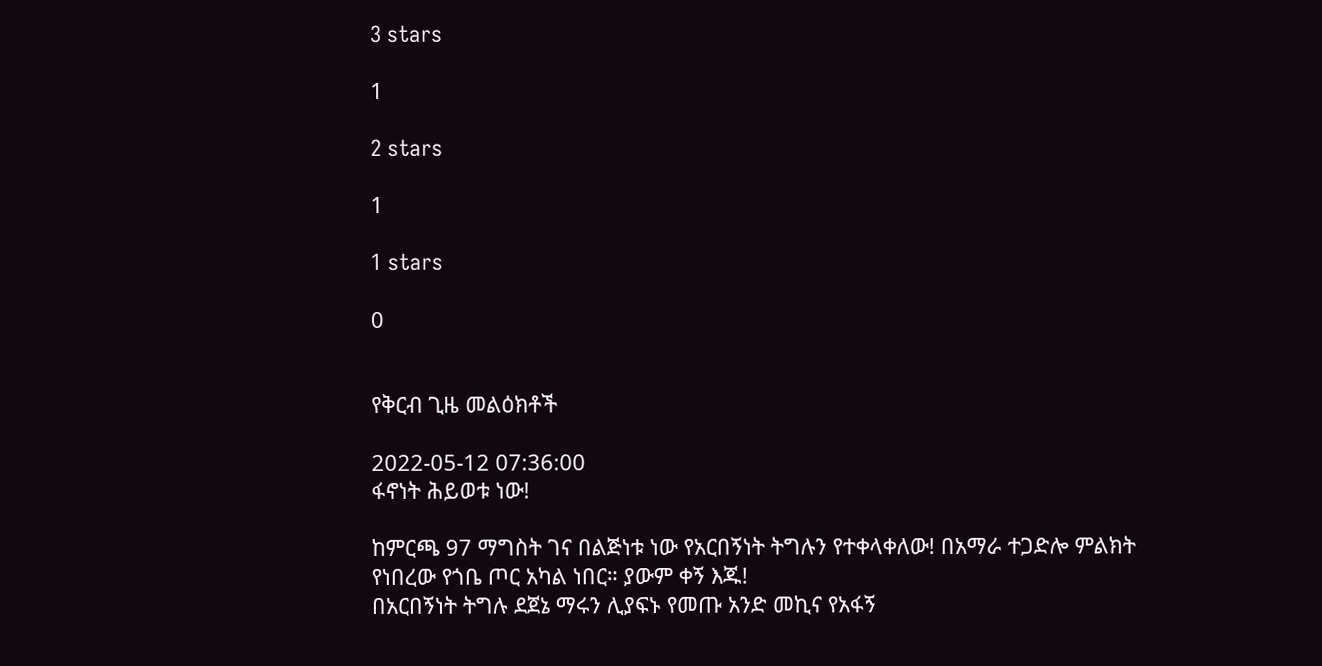3 stars

1

2 stars

1

1 stars

0


የቅርብ ጊዜ መልዕክቶች

2022-05-12 07:36:00
ፋኖነት ሕይወቱ ነው!

ከምርጫ 97 ማግስት ገና በልጅነቱ ነው የአርበኝነት ትግሉን የተቀላቀለው! በአማራ ተጋድሎ ምልክት የነበረው የጎቤ ጦር አካል ነበር። ያውም ቀኝ እጁ!
በአርበኝነት ትግሉ ደጀኔ ማሩን ሊያፍኑ የመጡ አንድ መኪና የአፋኝ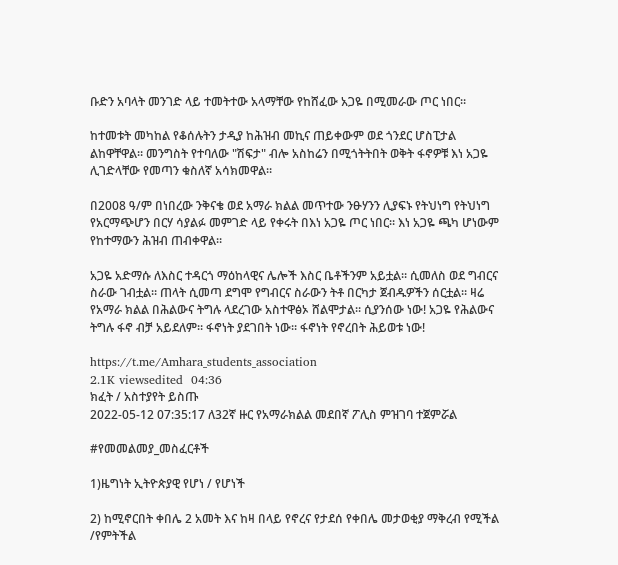ቡድን አባላት መንገድ ላይ ተመትተው አላማቸው የከሸፈው አጋዬ በሚመራው ጦር ነበር።

ከተመቱት መካከል የቆሰሉትን ታዲያ ከሕዝብ መኪና ጠይቀውም ወደ ጎንደር ሆስፒታል ልከዋቸዋል። መንግስት የተባለው "ሽፍታ" ብሎ አስከሬን በሚጎትትበት ወቅት ፋኖዎቹ እነ አጋዬ ሊገድላቸው የመጣን ቁስለኛ አሳክመዋል።

በ2008 ዓ/ም በነበረው ንቅናቄ ወደ አማራ ክልል መጥተው ንፁሃንን ሊያፍኑ የትህነግ የትህነግ የአርማጭሆን በርሃ ሳያልፉ መምገድ ላይ የቀሩት በእነ አጋዬ ጦር ነበር። እነ አጋዬ ጫካ ሆነውም የከተማውን ሕዝብ ጠብቀዋል።

አጋዬ አድማሱ ለእስር ተዳርጎ ማዕከላዊና ሌሎች እስር ቤቶችንም አይቷል። ሲመለስ ወደ ግብርና ስራው ገብቷል። ጠላት ሲመጣ ደግሞ የግብርና ስራውን ትቶ በርካታ ጀብዱዎችን ሰርቷል። ዛሬ የአማራ ክልል በሕልውና ትግሉ ላደረገው አስተዋፅኦ ሸልሞታል። ሲያንሰው ነው! አጋዬ የሕልውና ትግሉ ፋኖ ብቻ አይደለም። ፋኖነት ያደገበት ነው። ፋኖነት የኖረበት ሕይወቱ ነው!

https://t.me/Amhara_students_association
2.1K viewsedited  04:36
ክፈት / አስተያየት ይስጡ
2022-05-12 07:35:17 ለ32ኛ ዙር የአማራክልል መደበኛ ፖሊስ ምዝገባ ተጀምሯል

#የመመልመያ_መስፈርቶች

1)ዜግነት ኢትዮጵያዊ የሆነ / የሆነች

2) ከሚኖርበት ቀበሌ 2 አመት እና ከዛ በላይ የኖረና የታደሰ የቀበሌ መታወቂያ ማቅረብ የሚችል /የምትችል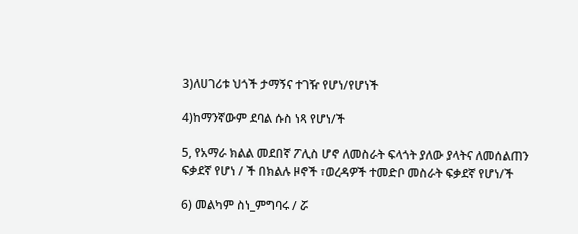3)ለሀገሪቱ ህጎች ታማኝና ተገዥ የሆነ/የሆነች

4)ከማንኛውም ደባል ሱስ ነጻ የሆነ/ች

5, የአማራ ክልል መደበኛ ፖሊስ ሆኖ ለመስራት ፍላጎት ያለው ያላትና ለመሰልጠን ፍቃደኛ የሆነ / ች በክልሉ ዞኖች ፣ወረዳዎች ተመድቦ መስራት ፍቃደኛ የሆነ/ች

6) መልካም ስነ_ምግባሩ / ሯ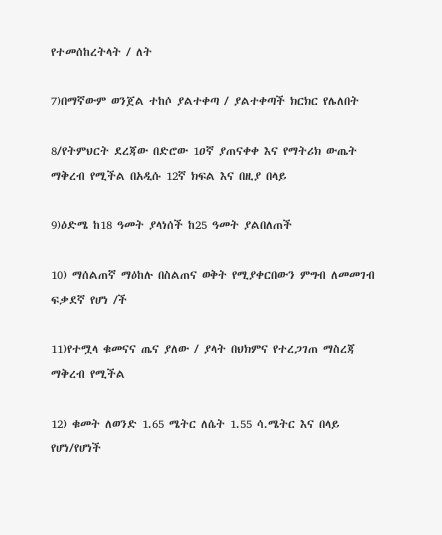የተመሰከረትላት / ለት

7)በማኛውም ወንጀል ተከሶ ያልተቀጣ / ያልተቀጣች ክርክር የሌለበት

8/የትምህርት ደረጃው በድሮው 1ዐኛ ያጠናቀቀ እና የማትሪክ ውጤት ማቅረብ የሚችል በአዲሱ 12ኛ ክፍል እና በዚያ በላይ

9)ዕድሜ ከ18 ዓመት ያላነሰች ከ25 ዓመት ያልበለጠች

10) ማሰልጠኛ ማዕከሉ በስልጠና ወቅት የሚያቀርበውን ምግብ ለመመገብ ፍቃደኛ የሆነ /ች

11)የተሟላ ቁመናና ጤና ያለው / ያላት በህክምና የተረጋገጠ ማስረጃ ማቅረብ የሚችል

12) ቁመት ለወንድ 1.65 ሜትር ለሴት 1.55 ሳ.ሜትር እና በላይ የሆነ/የሆነች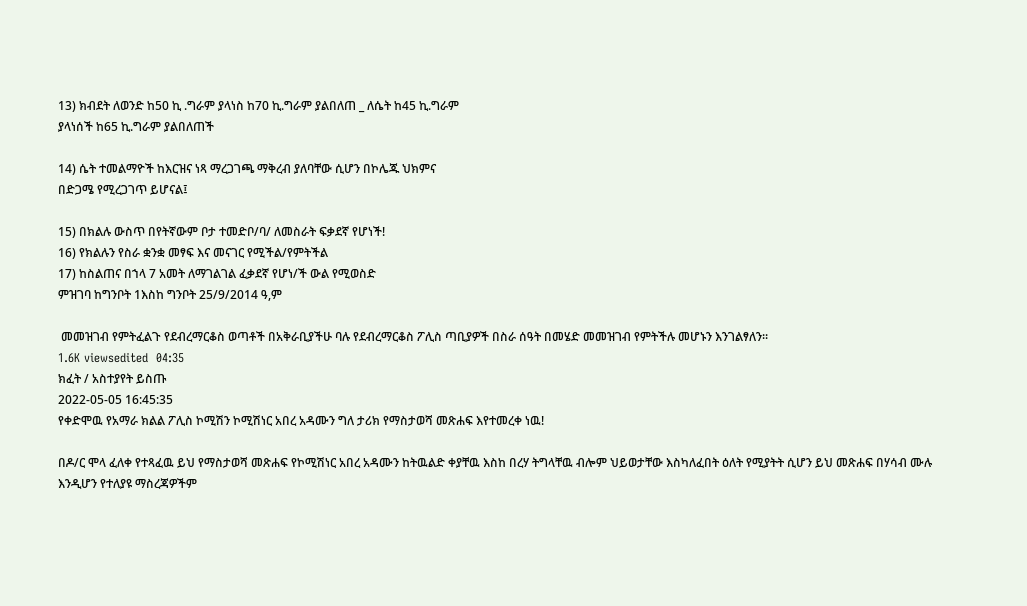13) ክብደት ለወንድ ከ50 ኪ .ግራም ያላነስ ከ70 ኪ.ግራም ያልበለጠ _ ለሴት ከ45 ኪ.ግራም
ያላነሰች ከ65 ኪ.ግራም ያልበለጠች

14) ሴት ተመልማዮች ከእርዝና ነጻ ማረጋገጫ ማቅረብ ያለባቸው ሲሆን በኮሌጁ ህክምና
በድጋሜ የሚረጋገጥ ይሆናል፤

15) በክልሉ ውስጥ በየትኛውም ቦታ ተመድቦ/ባ/ ለመስራት ፍቃደኛ የሆነች!
16) የክልሉን የስራ ቋንቋ መፃፍ እና መናገር የሚችል/የምትችል
17) ከስልጠና በኀላ 7 አመት ለማገልገል ፈቃደኛ የሆነ/ች ውል የሚወስድ
ምዝገባ ከግንቦት 1እስከ ግንቦት 25/9/2014 ዓ,ም

 መመዝገብ የምትፈልጉ የደብረማርቆስ ወጣቶች በአቅራቢያችሁ ባሉ የደብረማርቆስ ፖሊስ ጣቢያዎች በስራ ሰዓት በመሄድ መመዝገብ የምትችሉ መሆኑን እንገልፃለን።
1.6K viewsedited  04:35
ክፈት / አስተያየት ይስጡ
2022-05-05 16:45:35
የቀድሞዉ የአማራ ክልል ፖሊስ ኮሚሽን ኮሚሽነር አበረ አዳሙን ግለ ታሪክ የማስታወሻ መጽሐፍ እየተመረቀ ነዉ!

በዶ/ር ሞላ ፈለቀ የተጻፈዉ ይህ የማስታወሻ መጽሐፍ የኮሚሽነር አበረ አዳሙን ከትዉልድ ቀያቸዉ እስከ በረሃ ትግላቸዉ ብሎም ህይወታቸው እስካለፈበት ዕለት የሚያትት ሲሆን ይህ መጽሐፍ በሃሳብ ሙሉ እንዲሆን የተለያዩ ማስረጃዎችም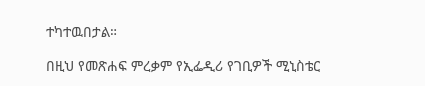ተካተዉበታል።

በዚህ የመጽሐፍ ምረቃም የኢፌዲሪ የገቢዎች ሚኒስቴር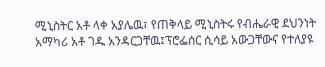ሚኒስትር አቶ ላቀ አያሌዉ፣ የጠቅላይ ሚኒስትሩ የብሔራዊ ደህንነት አማካሪ አቶ ገዱ አንዳርጋቸዉ፤ፕሮፌሰር ሲሳይ አውጋቸውና የተለያዩ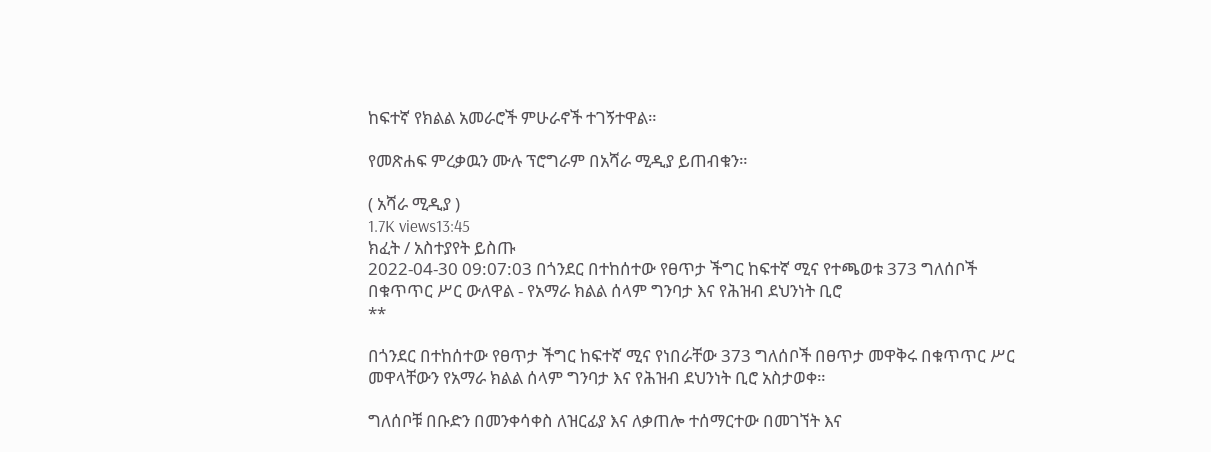ከፍተኛ የክልል አመራሮች ምሁራኖች ተገኝተዋል።

የመጽሐፍ ምረቃዉን ሙሉ ፕሮግራም በአሻራ ሚዲያ ይጠብቁን።

( አሻራ ሚዲያ )
1.7K views13:45
ክፈት / አስተያየት ይስጡ
2022-04-30 09:07:03 በጎንደር በተከሰተው የፀጥታ ችግር ከፍተኛ ሚና የተጫወቱ 373 ግለሰቦች በቁጥጥር ሥር ውለዋል - የአማራ ክልል ሰላም ግንባታ እና የሕዝብ ደህንነት ቢሮ
**

በጎንደር በተከሰተው የፀጥታ ችግር ከፍተኛ ሚና የነበራቸው 373 ግለሰቦች በፀጥታ መዋቅሩ በቁጥጥር ሥር መዋላቸውን የአማራ ክልል ሰላም ግንባታ እና የሕዝብ ደህንነት ቢሮ አስታወቀ።

ግለሰቦቹ በቡድን በመንቀሳቀስ ለዝርፊያ እና ለቃጠሎ ተሰማርተው በመገኘት እና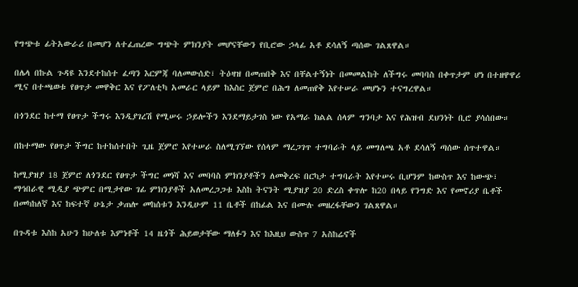የግጭቱ ፊትአውራሪ በመሆን ለተፈጠረው ግጭት ምክንያት መሆናቸውን የቢሮው ኃላፊ አቶ ደሳለኝ ጣሰው ገልጸዋል።

በሌላ በኩል ጉዳዩ እንደተከሰተ ፈጣን እርምጃ ባለመውሰድ፣ ትዕዛዝ በመጠበቅ እና በቸልተኝነት በመመልከት ለችግሩ መባባስ በቀጥታም ሆነ በተዘዋዋሪ ሚና በተጫወቱ የፀጥታ መዋቅር እና የፖለቲካ አመራር ላይም ከእስር ጀምሮ በሕግ ለመጠየቅ እየተሠራ መሆኑን ተናግረዋል።

በጎንደር ከተማ የፀጥታ ችግሩ እንዲያገረሽ የሚሠሩ ኃይሎችን እንደማይታገስ ነው የአማራ ክልል ሰላም ግንባታ እና የሕዝብ ደህንነት ቢሮ ያሳሰበው።

በከተማው የፀጥታ ችግር ከተከሰተበት ጊዜ ጀምሮ እየተሠራ ስለሚገኘው የሰላም ማረጋገጥ ተግባራት ላይ መግለጫ አቶ ደሳለኝ ጣሰው ሰጥተዋል።

ከሚያዝያ 18 ጀምሮ ለጎንደር የፀጥታ ችግር መነሻ እና መባባስ ምክንያቶችን ለመቅረፍ በርካታ ተግባራት እየተሠሩ ቢሆንም ከውስጥ እና ከውጭ፣ ማኅበራዊ ሚዲያ ጭምር በሚታየው ገፊ ምክንያቶች አለመረጋጋቱ እስከ ትናንት ሚያዝያ 20 ድረስ ቀጥሎ ከ20 በላይ የንግድ እና የመኖሪያ ቤቶች በመካከለኛ እና ከፍተኛ ሁኔታ ቃጠሎ መከሰቱን እንዲሁም 11 ቤቶች በከፊል እና በሙሉ መዘረፋቸውን ገልጸዋል።

በጉዳቱ እስከ አሁን ከሁለቱ እምነቶች 14 ዜጎች ሕይወታቸው ማለፉን እና ከእዚህ ውስጥ 7 አስከሬኖች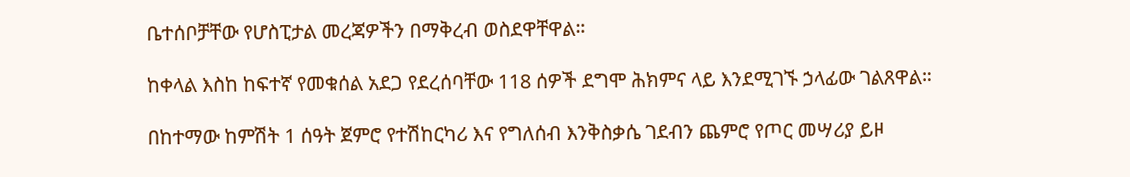ቤተሰቦቻቸው የሆስፒታል መረጃዎችን በማቅረብ ወስደዋቸዋል።

ከቀላል እስከ ከፍተኛ የመቁሰል አደጋ የደረሰባቸው 118 ሰዎች ደግሞ ሕክምና ላይ እንደሚገኙ ኃላፊው ገልጸዋል።

በከተማው ከምሽት 1 ሰዓት ጀምሮ የተሽከርካሪ እና የግለሰብ እንቅስቃሴ ገደብን ጨምሮ የጦር መሣሪያ ይዞ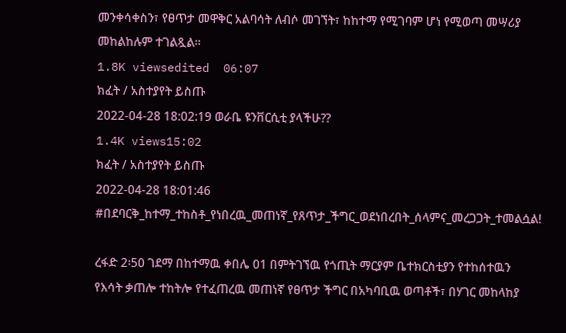መንቀሳቀስን፣ የፀጥታ መዋቅር አልባሳት ለብሶ መገኘት፣ ከከተማ የሚገባም ሆነ የሚወጣ መሣሪያ መከልከሉም ተገልጿል።
1.8K viewsedited  06:07
ክፈት / አስተያየት ይስጡ
2022-04-28 18:02:19 ወራቤ ዩንቨርሲቲ ያላችሁ??
1.4K views15:02
ክፈት / አስተያየት ይስጡ
2022-04-28 18:01:46 #በደባርቅ_ከተማ_ተከስቶ_የነበረዉ_መጠነኛ_የጸጥታ_ችግር_ወደነበረበት_ሰላምና_መረጋጋት_ተመልሷል!

ረፋድ 2፡50 ገደማ በከተማዉ ቀበሌ 01 በምትገኘዉ የጎጢት ማርያም ቤተክርስቲያን የተከሰተዉን የእሳት ቃጠሎ ተከትሎ የተፈጠረዉ መጠነኛ የፀጥታ ችግር በአካባቢዉ ወጣቶች፣ በሃገር መከላከያ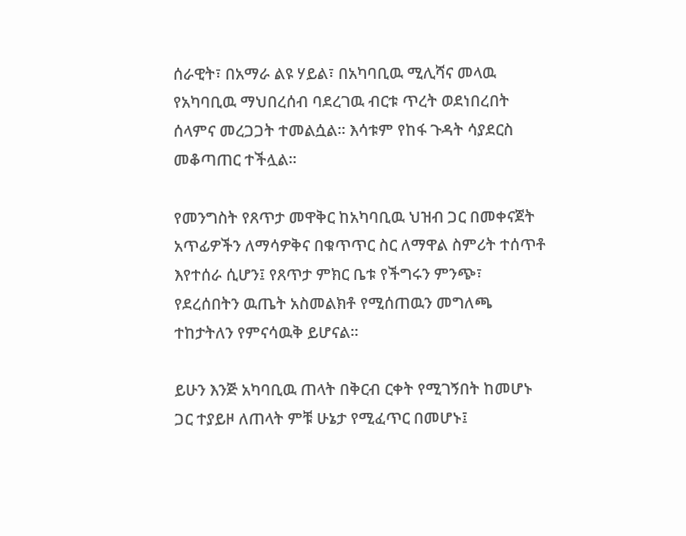ሰራዊት፣ በአማራ ልዩ ሃይል፣ በአካባቢዉ ሚሊሻና መላዉ የአካባቢዉ ማህበረሰብ ባደረገዉ ብርቱ ጥረት ወደነበረበት ሰላምና መረጋጋት ተመልሷል፡፡ እሳቱም የከፋ ጉዳት ሳያደርስ መቆጣጠር ተችሏል፡፡

የመንግስት የጸጥታ መዋቅር ከአካባቢዉ ህዝብ ጋር በመቀናጀት አጥፊዎችን ለማሳዎቅና በቁጥጥር ስር ለማዋል ስምሪት ተሰጥቶ እየተሰራ ሲሆን፤ የጸጥታ ምክር ቤቱ የችግሩን ምንጭ፣ የደረሰበትን ዉጤት አስመልክቶ የሚሰጠዉን መግለጫ ተከታትለን የምናሳዉቅ ይሆናል፡፡

ይሁን እንጅ አካባቢዉ ጠላት በቅርብ ርቀት የሚገኝበት ከመሆኑ ጋር ተያይዞ ለጠላት ምቹ ሁኔታ የሚፈጥር በመሆኑ፤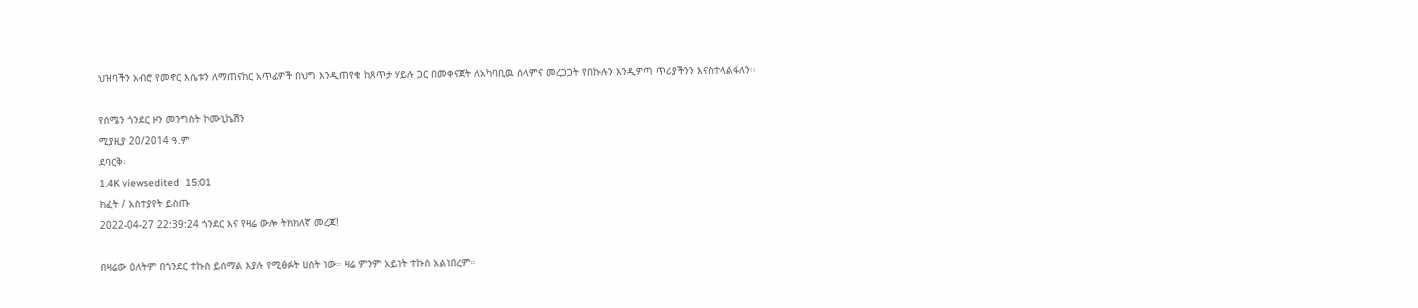ህዝባችን አብሮ የመኖር እሴቱን ለማጠናከር አጥፊዎች በህግ እንዲጠየቁ ከጸጥታ ሃይሉ ጋር በመቀናጀት ለአካባቢዉ ሰላምና መረጋጋት የበኩሉን እንዲዎጣ ጥሪያችንን እናስተላልፋለን፡፡

የሰሜን ጎንደር ዞን መንግስት ኮሙኒኬሽን
ሚያዚያ 20/2014 ዓ.ም
ደባርቅ፡
1.4K viewsedited  15:01
ክፈት / አስተያየት ይስጡ
2022-04-27 22:39:24 ጎንደር እና የዛሬ ውሎ ትክክለኛ መረጃ!

በዛሬው ዕለትም በጎንደር ተኩስ ይሰማል እያሉ የሚፅፉት ሀሰት ነው። ዛሬ ምንም አይነት ተኩስ አልነበረም።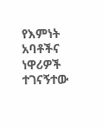የእምነት አባቶችና ነዋሪዎች ተገናኝተው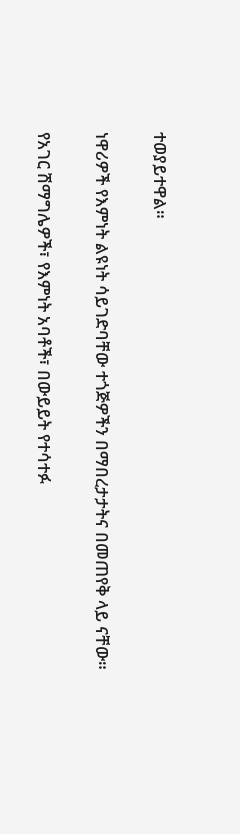ተወያይተዋል።

ነዋሪዎች የእምነት ልዩነት ሳይገድባቸው ተጎጅዎችን በማበረታታትና በመጠየቅ ላይ ናቸው።

የአገር ሽማግሌዎች፣ የእምነት አባቶች፣ በውይይት የተሳተፉ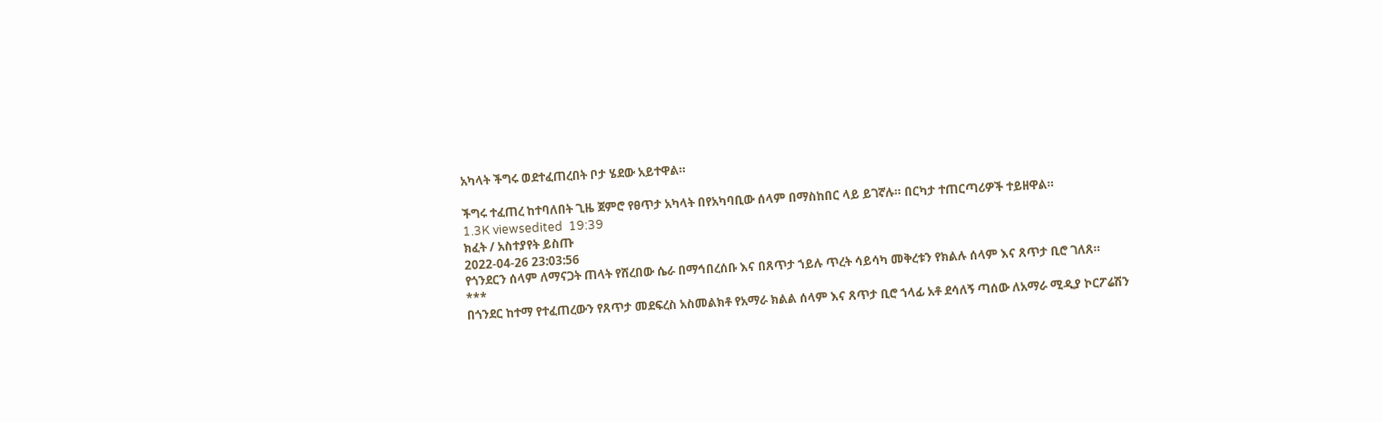አካላት ችግሩ ወደተፈጠረበት ቦታ ሄደው አይተዋል።

ችግሩ ተፈጠረ ከተባለበት ጊዜ ጀምሮ የፀጥታ አካላት በየአካባቢው ሰላም በማስከበር ላይ ይገኛሉ። በርካታ ተጠርጣሪዎች ተይዘዋል።
1.3K viewsedited  19:39
ክፈት / አስተያየት ይስጡ
2022-04-26 23:03:56
የጎንደርን ሰላም ለማናጋት ጠላት የሸረበው ሴራ በማኅበረሰቡ እና በጸጥታ ኀይሉ ጥረት ሳይሳካ መቅረቱን የክልሉ ሰላም እና ጸጥታ ቢሮ ገለጸ።
***
በጎንደር ከተማ የተፈጠረውን የጸጥታ መደፍረስ አስመልክቶ የአማራ ክልል ሰላም እና ጸጥታ ቢሮ ኀላፊ አቶ ደሳለኝ ጣሰው ለአማራ ሚዲያ ኮርፖሬሽን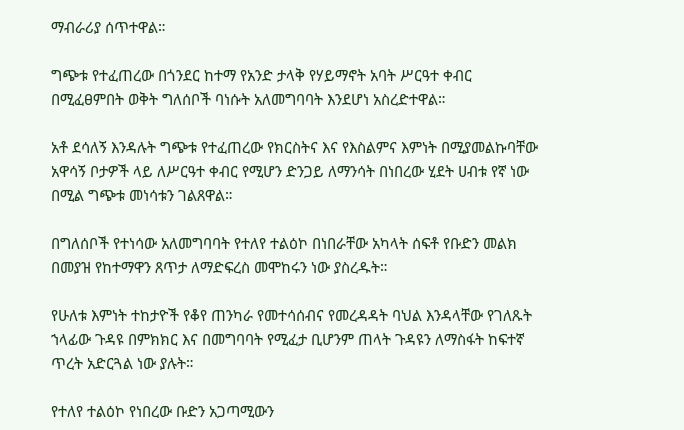ማብራሪያ ሰጥተዋል።

ግጭቱ የተፈጠረው በጎንደር ከተማ የአንድ ታላቅ የሃይማኖት አባት ሥርዓተ ቀብር በሚፈፀምበት ወቅት ግለሰቦች ባነሱት አለመግባባት እንደሆነ አስረድተዋል።

አቶ ደሳለኝ እንዳሉት ግጭቱ የተፈጠረው የክርስትና እና የእስልምና እምነት በሚያመልኩባቸው አዋሳኝ ቦታዎች ላይ ለሥርዓተ ቀብር የሚሆን ድንጋይ ለማንሳት በነበረው ሂደት ሀብቱ የኛ ነው በሚል ግጭቱ መነሳቱን ገልጸዋል።

በግለሰቦች የተነሳው አለመግባባት የተለየ ተልዕኮ በነበራቸው አካላት ሰፍቶ የቡድን መልክ በመያዝ የከተማዋን ጸጥታ ለማድፍረስ መሞከሩን ነው ያስረዱት።

የሁለቱ እምነት ተከታዮች የቆየ ጠንካራ የመተሳሰብና የመረዳዳት ባህል እንዳላቸው የገለጹት ኀላፊው ጉዳዩ በምክክር እና በመግባባት የሚፈታ ቢሆንም ጠላት ጉዳዩን ለማስፋት ከፍተኛ ጥረት አድርጓል ነው ያሉት።

የተለየ ተልዕኮ የነበረው ቡድን አጋጣሚውን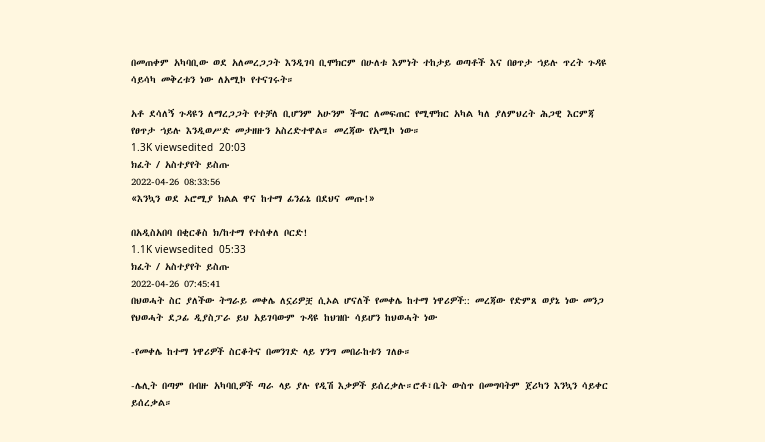በመጠቀም አካባቢው ወደ አለመረጋጋት እንዲገባ ቢሞክርም በሁለቱ እምነት ተከታይ ወጣቶች እና በፀጥታ ኀይሉ ጥረት ጉዳዩ ሳይሳካ መቅረቱን ነው ለአሚኮ የተናገሩት።

አቶ ደሳለኝ ጉዳዩን ለማረጋጋት የተቻለ ቢሆንም አሁንም ችግር ለመፍጠር የሚሞክር አካል ካለ ያለምህረት ሕጋዊ እርምጃ የፀጥታ ኀይሉ እንዲወሥድ መታዘዙን አስረድተዋል። መረጃው የአሚኮ ነው።
1.3K viewsedited  20:03
ክፈት / አስተያየት ይስጡ
2022-04-26 08:33:56
«እንኳን ወደ ኦሮሚያ ክልል ዋና ከተማ ፊንፊኔ በደህና መጡ!»

በአዲስአበባ በቂርቆስ ክ/ከተማ የተሰቀለ ቦርድ!
1.1K viewsedited  05:33
ክፈት / አስተያየት ይስጡ
2022-04-26 07:45:41
በህወሓት ስር ያለችው ትግራይ መቀሌ ለኗሪዎቿ ሲኦል ሆናለች የመቀሌ ከተማ ነዋሪዎች:: መረጃው የድምጸ ወያኔ ነው መንጋ የህወሓት ደጋፊ ዲያስፓራ ይህ አይገባውም ጉዳዩ ከህዝቡ ሳይሆን ከህወሓት ነው

-የመቀሌ ከተማ ነዋሪዎች ስርቆትና በመንገድ ላይ ሃንግ መበራከቱን ገለፁ።

-ሌሊት በጣም በብዙ አካባቢዎች ጣራ ላይ ያሉ የዲሽ እቃዎች ይሰረቃሉ።ሮቶ፣ቤት ውስጥ በመግባትም ጀሪካን እንኳን ሳይቀር ይሰረቃል።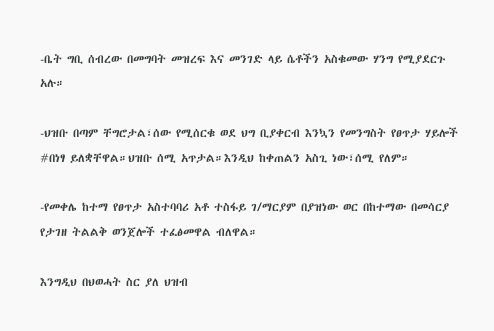-ቤት ግቢ ሰብረው በመግባት መዝረፍ እና መንገድ ላይ ሴቶችን አስቁመው ሃንግ የሚያደርጉ አሉ።

-ህዝቡ በጣም ቸግሮታል፣ሰው የሚሰርቁ ወደ ህግ ቢያቀርብ እንኳን የመንግስት የፀጥታ ሃይሎች #በነፃ ይለቋቸዋል።ህዝቡ ሰሚ አጥታል።እንዲህ ከቀጠልን አስጊ ነው፣ሰሚ የለም።

-የመቀሌ ከተማ የፀጥታ አስተባባሪ አቶ ተስፋይ ገ/ማርያም በያዝነው ወር በከተማው በመሳርያ የታገዘ ትልልቅ ወንጀሎች ተፈፅመዋል ብለዋል።

እንግዲህ በህወሓት ስር ያለ ህዝብ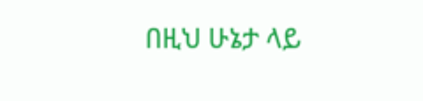በዚህ ሁኔታ ላይ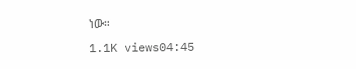ነው።
1.1K views04:45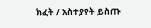ክፈት / አስተያየት ይስጡ